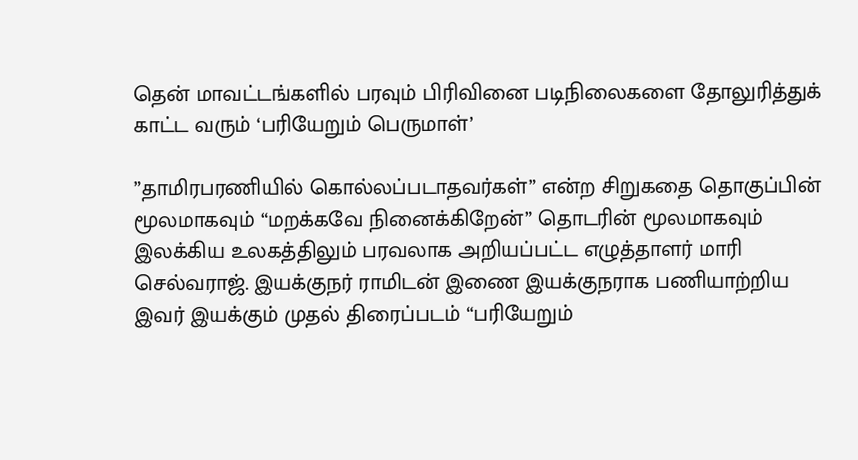தென் மாவட்டங்களில் பரவும் பிரிவினை படிநிலைகளை தோலுரித்துக் காட்ட வரும் ‘பரியேறும் பெருமாள்’

”தாமிரபரணியில் கொல்லப்படாதவர்கள்” என்ற சிறுகதை தொகுப்பின் மூலமாகவும் “மறக்கவே நினைக்கிறேன்” தொடரின் மூலமாகவும் இலக்கிய உலகத்திலும் பரவலாக அறியப்பட்ட எழுத்தாளர் மாரி செல்வராஜ். இயக்குநர் ராமிடன் இணை இயக்குநராக பணியாற்றிய இவர் இயக்கும் முதல் திரைப்படம் “பரியேறும்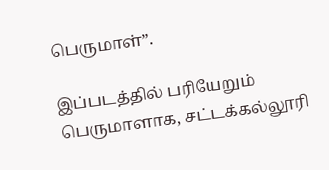பெருமாள்”.

இப்படத்தில் பரியேறும் பெருமாளாக, சட்டக்கல்லூரி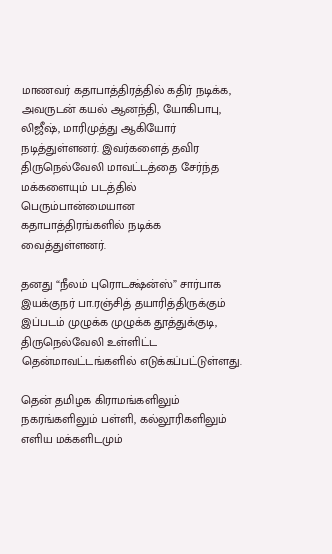மாணவர் கதாபாத்திரத்தில் கதிர் நடிக்க, அவருடன் கயல் ஆனந்தி, யோகிபாபு, லிஜீஷ், மாரிமுத்து ஆகியோர் நடித்துள்ளனர். இவர்களைத் தவிர திருநெல்வேலி மாவட்டத்தை சேர்ந்த மக்களையும் படத்தில் பெரும்பான்மையான கதாபாத்திரங்களில் நடிக்க வைத்துள்ளனர்.

தனது “நீலம் புரொடக்ஷ்ன்ஸ்” சார்பாக இயக்குநர் பா.ரஞ்சித் தயாரித்திருக்கும் இப்படம் முழுக்க முழுக்க தூத்துக்குடி, திருநெல்வேலி உள்ளிட்ட தென்மாவட்டங்களில் எடுக்கப்பட்டுள்ளது.

தென் தமிழக கிராமங்களிலும் நகரங்களிலும் பள்ளி, கல்லூரிகளிலும் எளிய மக்களிடமும்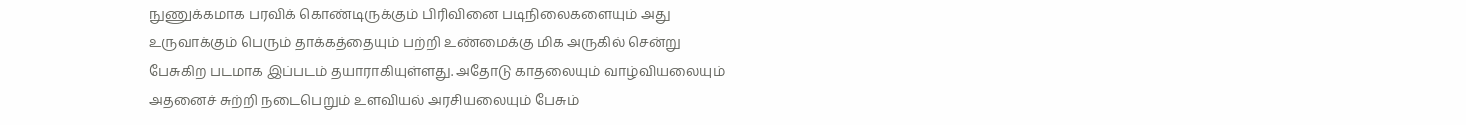நுணுக்கமாக பரவிக் கொண்டிருக்கும் பிரிவினை படிநிலைகளையும் அது உருவாக்கும் பெரும் தாக்கத்தையும் பற்றி உண்மைக்கு மிக அருகில் சென்று பேசுகிற படமாக இப்படம் தயாராகியுள்ளது. அதோடு காதலையும் வாழ்வியலையும் அதனைச் சுற்றி நடைபெறும் உளவியல் அரசியலையும் பேசும்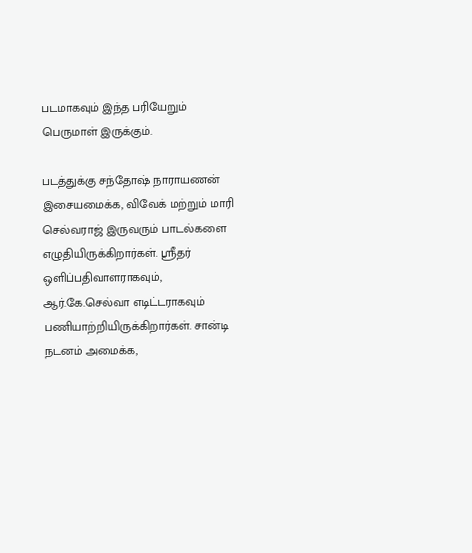படமாகவும் இந்த பரியேறும் பெருமாள் இருக்கும்.

படத்துக்கு சந்தோஷ் நாராயணன் இசையமைக்க, விவேக் மற்றும் மாரி செல்வராஜ் இருவரும் பாடல்களை எழுதியிருக்கிறார்கள். ஸ்ரீதர் ஒளிப்பதிவாளராகவும், ஆர்.கே.செல்வா எடிட்டராகவும் பணியாற்றியிருக்கிறார்கள். சான்டி நடனம் அமைக்க,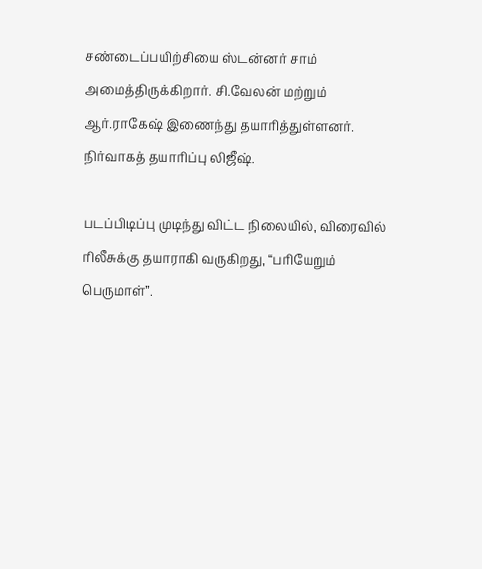சண்டைப்பயிற்சியை ஸ்டன்னர் சாம் அமைத்திருக்கிறார். சி.வேலன் மற்றும் ஆர்.ராகேஷ் இணைந்து தயாரித்துள்ளனர். நிர்வாகத் தயாரிப்பு லிஜீஷ்.

படப்பிடிப்பு முடிந்து விட்ட நிலையில், விரைவில் ரிலீசுக்கு தயாராகி வருகிறது, “பரியேறும் பெருமாள்”.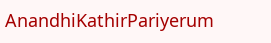AnandhiKathirPariyerum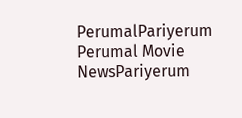PerumalPariyerum Perumal Movie NewsPariyerum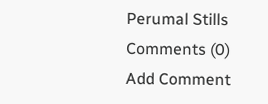Perumal Stills
Comments (0)
Add Comment